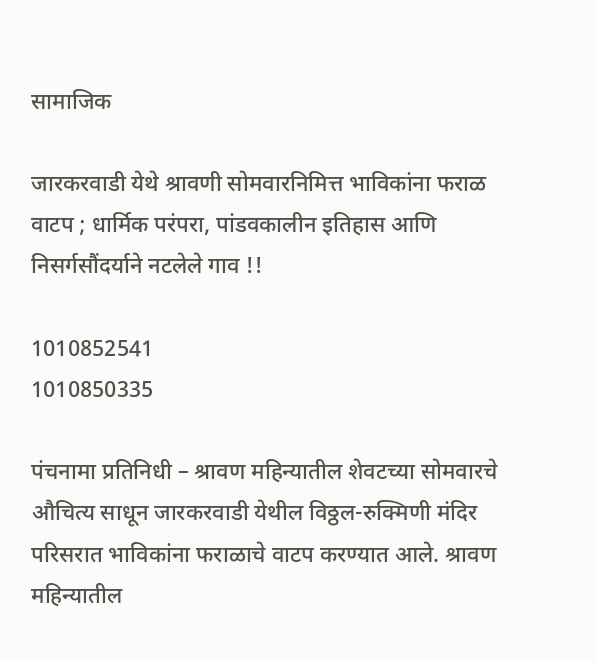सामाजिक

जारकरवाडी येथे श्रावणी सोमवारनिमित्त भाविकांना फराळ वाटप ; धार्मिक परंपरा, पांडवकालीन इतिहास आणि निसर्गसौंदर्याने नटलेले गाव !!

1010852541
1010850335

पंचनामा प्रतिनिधी – श्रावण महिन्यातील शेवटच्या सोमवारचे औचित्य साधून जारकरवाडी येथील विठ्ठल-रुक्मिणी मंदिर परिसरात भाविकांना फराळाचे वाटप करण्यात आले. श्रावण महिन्यातील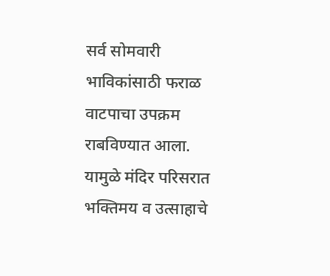सर्व सोमवारी भाविकांसाठी फराळ वाटपाचा उपक्रम राबविण्यात आला. यामुळे मंदिर परिसरात भक्तिमय व उत्साहाचे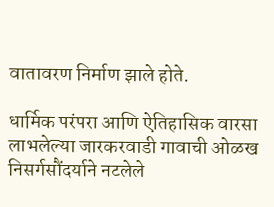वातावरण निर्माण झाले होते.

धार्मिक परंपरा आणि ऐतिहासिक वारसा लाभलेल्या जारकरवाडी गावाची ओळख निसर्गसौंदर्याने नटलेले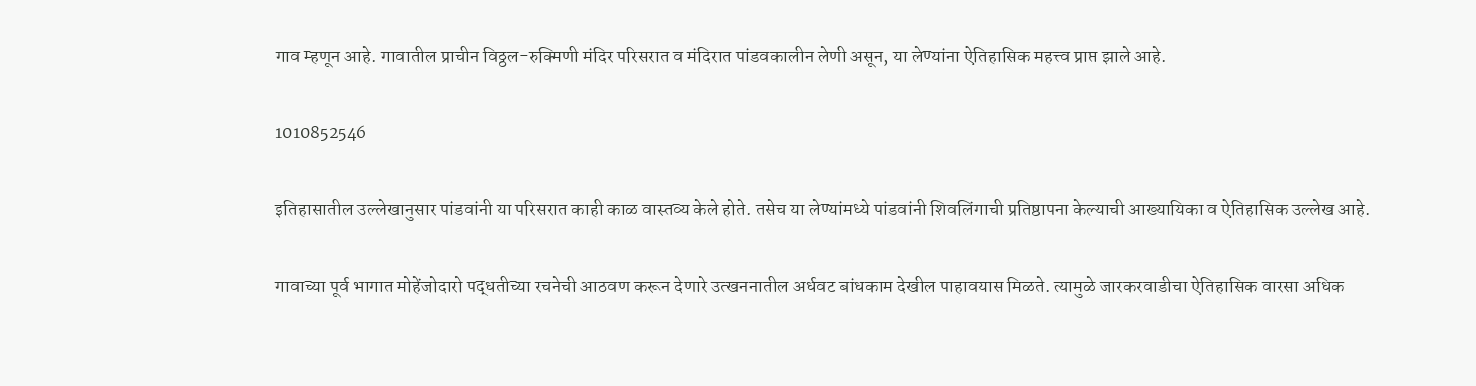गाव म्हणून आहे. गावातील प्राचीन विठ्ठल-रुक्मिणी मंदिर परिसरात व मंदिरात पांडवकालीन लेणी असून, या लेण्यांना ऐतिहासिक महत्त्व प्राप्त झाले आहे.

1010852546

इतिहासातील उल्लेखानुसार पांडवांनी या परिसरात काही काळ वास्तव्य केले होते. तसेच या लेण्यांमध्ये पांडवांनी शिवलिंगाची प्रतिष्ठापना केल्याची आख्यायिका व ऐतिहासिक उल्लेख आहे.

गावाच्या पूर्व भागात मोहेंजोदारो पद्धतीच्या रचनेची आठवण करून देणारे उत्खननातील अर्धवट बांधकाम देखील पाहावयास मिळते. त्यामुळे जारकरवाडीचा ऐतिहासिक वारसा अधिक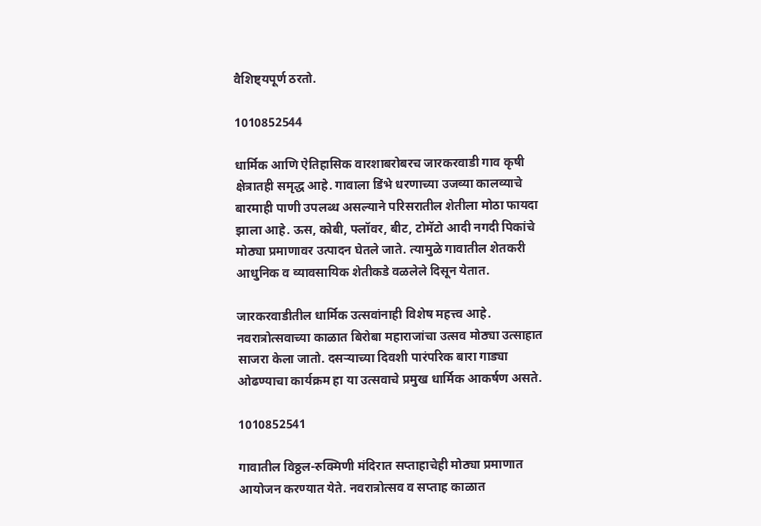वैशिष्ट्यपूर्ण ठरतो.

1010852544

धार्मिक आणि ऐतिहासिक वारशाबरोबरच जारकरवाडी गाव कृषी क्षेत्रातही समृद्ध आहे. गावाला डिंभे धरणाच्या उजव्या कालव्याचे बारमाही पाणी उपलब्ध असल्याने परिसरातील शेतीला मोठा फायदा झाला आहे. ऊस, कोबी, फ्लॉवर, बीट, टोमॅटो आदी नगदी पिकांचे मोठ्या प्रमाणावर उत्पादन घेतले जाते. त्यामुळे गावातील शेतकरी आधुनिक व व्यावसायिक शेतीकडे वळलेले दिसून येतात.

जारकरवाडीतील धार्मिक उत्सवांनाही विशेष महत्त्व आहे. नवरात्रोत्सवाच्या काळात बिरोबा महाराजांचा उत्सव मोठ्या उत्साहात साजरा केला जातो. दसऱ्याच्या दिवशी पारंपरिक बारा गाड्या ओढण्याचा कार्यक्रम हा या उत्सवाचे प्रमुख धार्मिक आकर्षण असते.

1010852541

गावातील विठ्ठल-रुक्मिणी मंदिरात सप्ताहाचेही मोठ्या प्रमाणात आयोजन करण्यात येते. नवरात्रोत्सव व सप्ताह काळात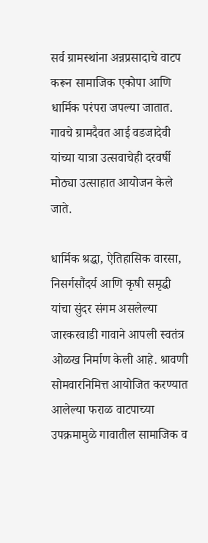सर्व ग्रामस्थांना अन्नप्रसादाचे वाटप करून सामाजिक एकोपा आणि धार्मिक परंपरा जपल्या जातात. गावचे ग्रामदैवत आई वडजादेवी यांच्या यात्रा उत्सवाचेही दरवर्षी मोठ्या उत्साहात आयोजन केले जाते.

धार्मिक श्रद्धा, ऐतिहासिक वारसा, निसर्गसौंदर्य आणि कृषी समृद्धी यांचा सुंदर संगम असलेल्या जारकरवाडी गावाने आपली स्वतंत्र ओळख निर्माण केली आहे. श्रावणी सोमवारनिमित्त आयोजित करण्यात आलेल्या फराळ वाटपाच्या उपक्रमामुळे गावातील सामाजिक व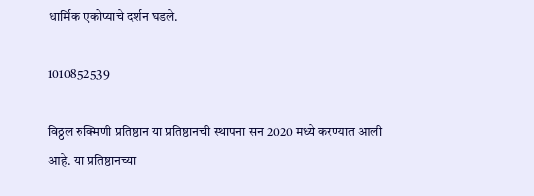धार्मिक एकोप्याचे दर्शन घडले.

1010852539

विठ्ठल रुक्मिणी प्रतिष्ठान या प्रतिष्ठानची स्थापना सन 2020 मध्ये करण्यात आली आहे. या प्रतिष्ठानच्या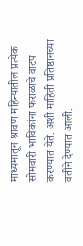माध्यमातून श्रावण महिन्यातील प्रत्येक सोमवारी भाविकांना फराळाचे वाटप करण्यात येते. अशी माहिती प्रतिष्ठानच्या वतीने देण्यात आली.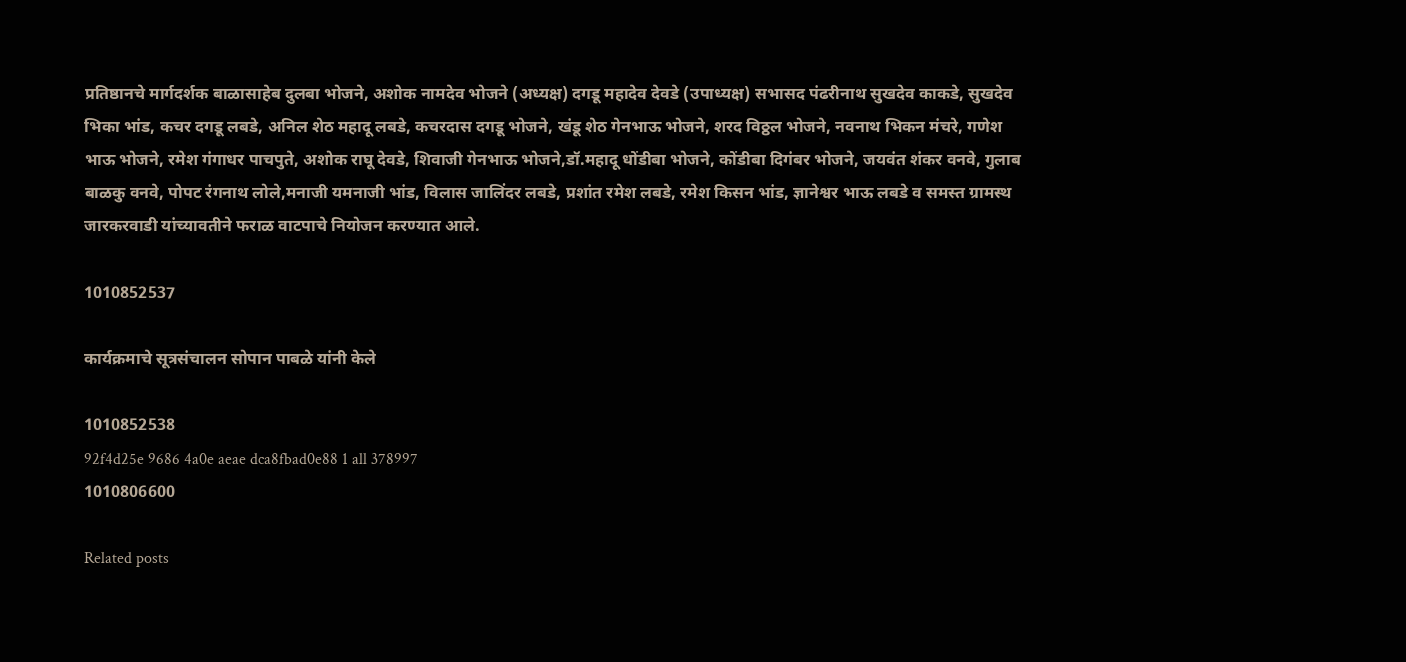प्रतिष्ठानचे मार्गदर्शक बाळासाहेब दुलबा भोजने, अशोक नामदेव भोजने (अध्यक्ष) दगडू महादेव देवडे (उपाध्यक्ष) सभासद पंढरीनाथ सुखदेव काकडे, सुखदेव भिका भांड, कचर दगडू लबडे, अनिल शेठ महादू लबडे, कचरदास दगडू भोजने, खंडू शेठ गेनभाऊ भोजने, शरद विठ्ठल भोजने, नवनाथ भिकन मंचरे, गणेश भाऊ भोजने, रमेश गंगाधर पाचपुते, अशोक राघू देवडे, शिवाजी गेनभाऊ भोजने,डॉ.महादू धोंडीबा भोजने, कोंडीबा दिगंबर भोजने, जयवंत शंकर वनवे, गुलाब बाळकु वनवे, पोपट रंगनाथ लोले,मनाजी यमनाजी भांड, विलास जालिंदर लबडे, प्रशांत रमेश लबडे, रमेश किसन भांड, ज्ञानेश्वर भाऊ लबडे व समस्त ग्रामस्थ जारकरवाडी यांच्यावतीने फराळ वाटपाचे नियोजन करण्यात आले.

1010852537

कार्यक्रमाचे सूत्रसंचालन सोपान पाबळे यांनी केले

1010852538
92f4d25e 9686 4a0e aeae dca8fbad0e88 1 all 378997
1010806600

Related posts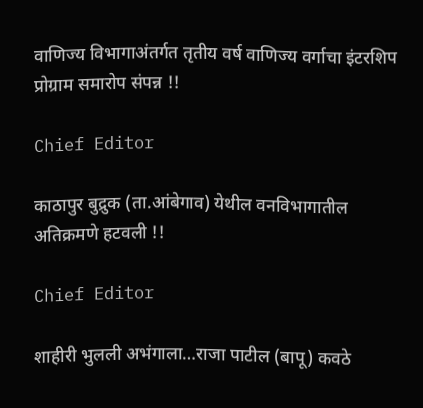वाणिज्य विभागाअंतर्गत तृतीय वर्ष वाणिज्य वर्गाचा इंटरशिप प्रोग्राम समारोप संपन्न !!

Chief Editor

काठापुर बुद्रुक (ता.आंबेगाव) येथील वनविभागातील अतिक्रमणे हटवली !!

Chief Editor

शाहीरी भुलली अभंगाला…राजा पाटील (बापू) कवठे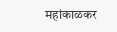महांकाळकर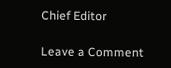Chief Editor

Leave a Comment